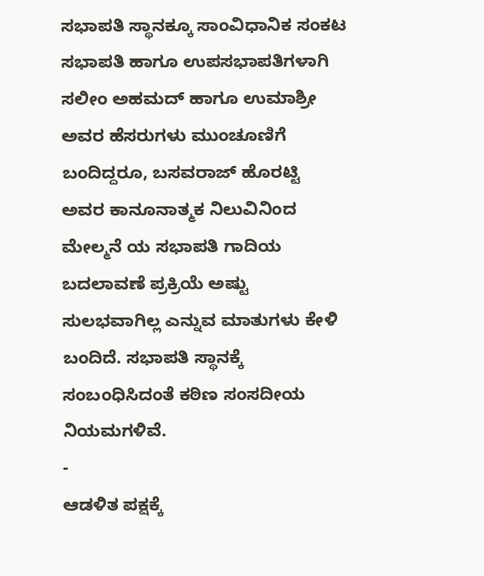ಸಭಾಪತಿ ಸ್ಥಾನಕ್ಕೂ ಸಾಂವಿಧಾನಿಕ ಸಂಕಟ
ಸಭಾಪತಿ ಹಾಗೂ ಉಪಸಭಾಪತಿಗಳಾಗಿ ಸಲೀಂ ಅಹಮದ್ ಹಾಗೂ ಉಮಾಶ್ರೀ ಅವರ ಹೆಸರುಗಳು ಮುಂಚೂಣಿಗೆ ಬಂದಿದ್ದರೂ, ಬಸವರಾಜ್ ಹೊರಟ್ಟಿ ಅವರ ಕಾನೂನಾತ್ಮಕ ನಿಲುವಿನಿಂದ ಮೇಲ್ಮನೆ ಯ ಸಭಾಪತಿ ಗಾದಿಯ ಬದಲಾವಣೆ ಪ್ರಕ್ರಿಯೆ ಅಷ್ಟು ಸುಲಭವಾಗಿಲ್ಲ ಎನ್ನುವ ಮಾತುಗಳು ಕೇಳಿ ಬಂದಿದೆ. ಸಭಾಪತಿ ಸ್ಥಾನಕ್ಕೆ ಸಂಬಂಧಿಸಿದಂತೆ ಕಠಿಣ ಸಂಸದೀಯ ನಿಯಮಗಳಿವೆ.
-
ಆಡಳಿತ ಪಕ್ಷಕ್ಕೆ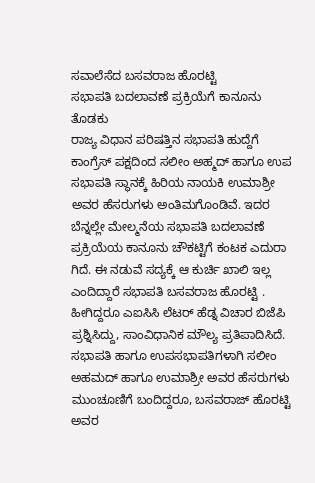ಸವಾಲೆಸೆದ ಬಸವರಾಜ ಹೊರಟ್ಟಿ
ಸಭಾಪತಿ ಬದಲಾವಣೆ ಪ್ರಕ್ರಿಯೆಗೆ ಕಾನೂನು ತೊಡಕು
ರಾಜ್ಯ ವಿಧಾನ ಪರಿಷತ್ತಿನ ಸಭಾಪತಿ ಹುದ್ದೆಗೆ ಕಾಂಗ್ರೆಸ್ ಪಕ್ಷದಿಂದ ಸಲೀಂ ಅಹ್ಮದ್ ಹಾಗೂ ಉಪ ಸಭಾಪತಿ ಸ್ಥಾನಕ್ಕೆ ಹಿರಿಯ ನಾಯಕಿ ಉಮಾಶ್ರೀ ಅವರ ಹೆಸರುಗಳು ಅಂತಿಮಗೊಂಡಿವೆ. ಇದರ ಬೆನ್ನಲ್ಲೇ ಮೇಲ್ಮನೆಯ ಸಭಾಪತಿ ಬದಲಾವಣೆ ಪ್ರಕ್ರಿಯೆಯ ಕಾನೂನು ಚೌಕಟ್ಟಿಗೆ ಕಂಟಕ ಎದುರಾ ಗಿದೆ. ಈ ನಡುವೆ ಸದ್ಯಕ್ಕೆ ಆ ಕುರ್ಚಿ ಖಾಲಿ ಇಲ್ಲ ಎಂದಿದ್ದಾರೆ ಸಭಾಪತಿ ಬಸವರಾಜ ಹೊರಟ್ಟಿ . ಹೀಗಿದ್ದರೂ ಎಐಸಿಸಿ ಲೆಟರ್ ಹೆಡ್ನ ವಿಚಾರ ಬಿಜೆಪಿ ಪ್ರಶ್ನಿಸಿದ್ದು, ಸಾಂವಿಧಾನಿಕ ಮೌಲ್ಯ ಪ್ರತಿಪಾದಿಸಿದೆ.
ಸಭಾಪತಿ ಹಾಗೂ ಉಪಸಭಾಪತಿಗಳಾಗಿ ಸಲೀಂ ಅಹಮದ್ ಹಾಗೂ ಉಮಾಶ್ರೀ ಅವರ ಹೆಸರುಗಳು ಮುಂಚೂಣಿಗೆ ಬಂದಿದ್ದರೂ, ಬಸವರಾಜ್ ಹೊರಟ್ಟಿ ಅವರ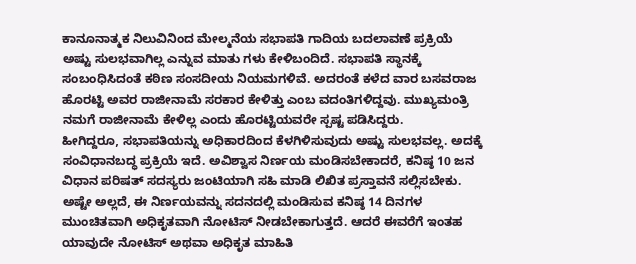ಕಾನೂನಾತ್ಮಕ ನಿಲುವಿನಿಂದ ಮೇಲ್ಮನೆಯ ಸಭಾಪತಿ ಗಾದಿಯ ಬದಲಾವಣೆ ಪ್ರಕ್ರಿಯೆ ಅಷ್ಟು ಸುಲಭವಾಗಿಲ್ಲ ಎನ್ನುವ ಮಾತು ಗಳು ಕೇಳಿಬಂದಿದೆ. ಸಭಾಪತಿ ಸ್ಥಾನಕ್ಕೆ ಸಂಬಂಧಿಸಿದಂತೆ ಕಠಿಣ ಸಂಸದೀಯ ನಿಯಮಗಳಿವೆ. ಅದರಂತೆ ಕಳೆದ ವಾರ ಬಸವರಾಜ ಹೊರಟ್ಟಿ ಅವರ ರಾಜೀನಾಮೆ ಸರಕಾರ ಕೇಳಿತ್ತು ಎಂಬ ವದಂತಿಗಳಿದ್ದವು. ಮುಖ್ಯಮಂತ್ರಿ ನಮಗೆ ರಾಜೀನಾಮೆ ಕೇಳಿಲ್ಲ ಎಂದು ಹೊರಟ್ಟಿಯವರೇ ಸ್ಪಷ್ಟ ಪಡಿಸಿದ್ದರು.
ಹೀಗಿದ್ದರೂ, ಸಭಾಪತಿಯನ್ನು ಅಧಿಕಾರದಿಂದ ಕೆಳಗಿಳಿಸುವುದು ಅಷ್ಟು ಸುಲಭವಲ್ಲ. ಅದಕ್ಕೆ ಸಂವಿಧಾನಬದ್ಧ ಪ್ರಕ್ರಿಯೆ ಇದೆ. ಅವಿಶ್ವಾಸ ನಿರ್ಣಯ ಮಂಡಿಸಬೇಕಾದರೆ, ಕನಿಷ್ಠ 10 ಜನ ವಿಧಾನ ಪರಿಷತ್ ಸದಸ್ಯರು ಜಂಟಿಯಾಗಿ ಸಹಿ ಮಾಡಿ ಲಿಖಿತ ಪ್ರಸ್ತಾವನೆ ಸಲ್ಲಿಸಬೇಕು. ಅಷ್ಟೇ ಅಲ್ಲದೆ, ಈ ನಿರ್ಣಯವನ್ನು ಸದನದಲ್ಲಿ ಮಂಡಿಸುವ ಕನಿಷ್ಠ 14 ದಿನಗಳ ಮುಂಚಿತವಾಗಿ ಅಧಿಕೃತವಾಗಿ ನೋಟಿಸ್ ನೀಡಬೇಕಾಗುತ್ತದೆ. ಆದರೆ ಈವರೆಗೆ ಇಂತಹ ಯಾವುದೇ ನೋಟಿಸ್ ಅಥವಾ ಅಧಿಕೃತ ಮಾಹಿತಿ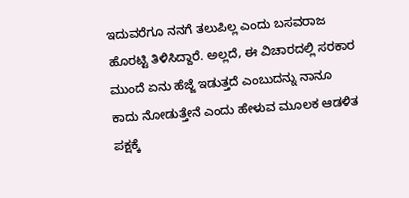ಇದುವರೆಗೂ ನನಗೆ ತಲುಪಿಲ್ಲ ಎಂದು ಬಸವರಾಜ ಹೊರಟ್ಟಿ ತಿಳಿಸಿದ್ದಾರೆ. ಅಲ್ಲದೆ, ಈ ವಿಚಾರದಲ್ಲಿ ಸರಕಾರ ಮುಂದೆ ಏನು ಹೆಜ್ಜೆ ಇಡುತ್ತದೆ ಎಂಬುದನ್ನು ನಾನೂ ಕಾದು ನೋಡುತ್ತೇನೆ ಎಂದು ಹೇಳುವ ಮೂಲಕ ಆಡಳಿತ ಪಕ್ಷಕ್ಕೆ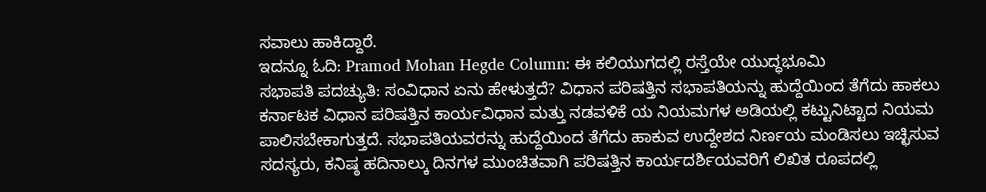ಸವಾಲು ಹಾಕಿದ್ದಾರೆ.
ಇದನ್ನೂ ಓದಿ: Pramod Mohan Hegde Column: ಈ ಕಲಿಯುಗದಲ್ಲಿ ರಸ್ತೆಯೇ ಯುದ್ಧಭೂಮಿ
ಸಭಾಪತಿ ಪದಚ್ಯುತಿ: ಸಂವಿಧಾನ ಏನು ಹೇಳುತ್ತದೆ? ವಿಧಾನ ಪರಿಷತ್ತಿನ ಸಭಾಪತಿಯನ್ನು ಹುದ್ದೆಯಿಂದ ತೆಗೆದು ಹಾಕಲು ಕರ್ನಾಟಕ ವಿಧಾನ ಪರಿಷತ್ತಿನ ಕಾರ್ಯವಿಧಾನ ಮತ್ತು ನಡವಳಿಕೆ ಯ ನಿಯಮಗಳ ಅಡಿಯಲ್ಲಿ ಕಟ್ಟುನಿಟ್ಟಾದ ನಿಯಮ ಪಾಲಿಸಬೇಕಾಗುತ್ತದೆ. ಸಭಾಪತಿಯವರನ್ನು ಹುದ್ದೆಯಿಂದ ತೆಗೆದು ಹಾಕುವ ಉದ್ದೇಶದ ನಿರ್ಣಯ ಮಂಡಿಸಲು ಇಚ್ಛಿಸುವ ಸದಸ್ಯರು, ಕನಿಷ್ಠ ಹದಿನಾಲ್ಕು ದಿನಗಳ ಮುಂಚಿತವಾಗಿ ಪರಿಷತ್ತಿನ ಕಾರ್ಯದರ್ಶಿಯವರಿಗೆ ಲಿಖಿತ ರೂಪದಲ್ಲಿ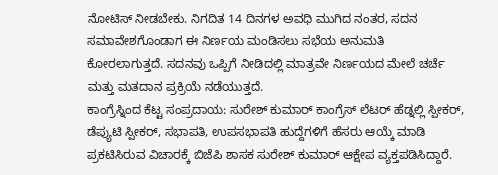ನೋಟಿಸ್ ನೀಡಬೇಕು. ನಿಗದಿತ 14 ದಿನಗಳ ಅವಧಿ ಮುಗಿದ ನಂತರ, ಸದನ ಸಮಾವೇಶಗೊಂಡಾಗ ಈ ನಿರ್ಣಯ ಮಂಡಿಸಲು ಸಭೆಯ ಅನುಮತಿ ಕೋರಲಾಗುತ್ತದೆ. ಸದನವು ಒಪ್ಪಿಗೆ ನೀಡಿದಲ್ಲಿ ಮಾತ್ರವೇ ನಿರ್ಣಯದ ಮೇಲೆ ಚರ್ಚೆ ಮತ್ತು ಮತದಾನ ಪ್ರಕ್ರಿಯೆ ನಡೆಯುತ್ತದೆ.
ಕಾಂಗ್ರೆಸ್ನಿಂದ ಕೆಟ್ಟ ಸಂಪ್ರದಾಯ: ಸುರೇಶ್ ಕುಮಾರ್ ಕಾಂಗ್ರೆಸ್ ಲೆಟರ್ ಹೆಡ್ನಲ್ಲಿ ಸ್ಪೀಕರ್, ಡೆಪ್ಯುಟಿ ಸ್ಪೀಕರ್, ಸಭಾಪತಿ, ಉಪಸಭಾಪತಿ ಹುದ್ದೆಗಳಿಗೆ ಹೆಸರು ಆಯ್ಕೆ ಮಾಡಿ ಪ್ರಕಟಿಸಿರುವ ವಿಚಾರಕ್ಕೆ ಬಿಜೆಪಿ ಶಾಸಕ ಸುರೇಶ್ ಕುಮಾರ್ ಆಕ್ಷೇಪ ವ್ಯಕ್ತಪಡಿಸಿದ್ದಾರೆ.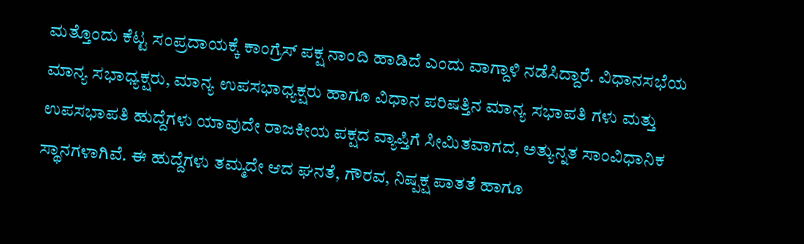ಮತ್ತೊಂದು ಕೆಟ್ಟ ಸಂಪ್ರದಾಯಕ್ಕೆ ಕಾಂಗ್ರೆಸ್ ಪಕ್ಷ ನಾಂದಿ ಹಾಡಿದೆ ಎಂದು ವಾಗ್ದಾಳಿ ನಡೆಸಿದ್ದಾರೆ. ವಿಧಾನಸಭೆಯ ಮಾನ್ಯ ಸಭಾಧ್ಯಕ್ಷರು, ಮಾನ್ಯ ಉಪಸಭಾಧ್ಯಕ್ಷರು ಹಾಗೂ ವಿಧಾನ ಪರಿಷತ್ತಿನ ಮಾನ್ಯ ಸಭಾಪತಿ ಗಳು ಮತ್ತು ಉಪಸಭಾಪತಿ ಹುದ್ದೆಗಳು ಯಾವುದೇ ರಾಜಕೀಯ ಪಕ್ಷದ ವ್ಯಾಪ್ತಿಗೆ ಸೀಮಿತವಾಗದ, ಅತ್ಯುನ್ನತ ಸಾಂವಿಧಾನಿಕ ಸ್ಥಾನಗಳಾಗಿವೆ. ಈ ಹುದ್ದೆಗಳು ತಮ್ಮದೇ ಆದ ಘನತೆ, ಗೌರವ, ನಿಷ್ಪಕ್ಷ ಪಾತತೆ ಹಾಗೂ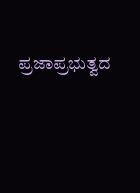ಪ್ರಜಾಪ್ರಭುತ್ವದ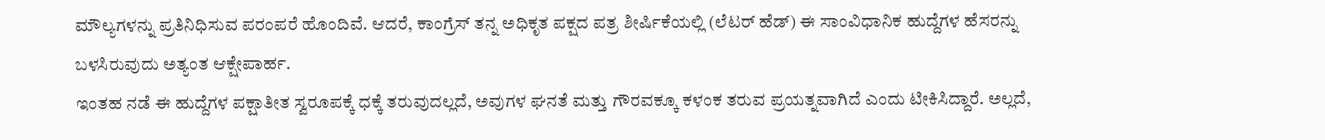ಮೌಲ್ಯಗಳನ್ನು ಪ್ರತಿನಿಧಿಸುವ ಪರಂಪರೆ ಹೊಂದಿವೆ. ಆದರೆ, ಕಾಂಗ್ರೆಸ್ ತನ್ನ ಅಧಿಕೃತ ಪಕ್ಷದ ಪತ್ರ ಶೀರ್ಷಿಕೆಯಲ್ಲಿ (ಲೆಟರ್ ಹೆಡ್) ಈ ಸಾಂವಿಧಾನಿಕ ಹುದ್ದೆಗಳ ಹೆಸರನ್ನು ಬಳಸಿರುವುದು ಅತ್ಯಂತ ಆಕ್ಷೇಪಾರ್ಹ.
ಇಂತಹ ನಡೆ ಈ ಹುದ್ದೆಗಳ ಪಕ್ಷಾತೀತ ಸ್ವರೂಪಕ್ಕೆ ಧಕ್ಕೆ ತರುವುದಲ್ಲದೆ, ಅವುಗಳ ಘನತೆ ಮತ್ತು ಗೌರವಕ್ಕೂ ಕಳಂಕ ತರುವ ಪ್ರಯತ್ನವಾಗಿದೆ ಎಂದು ಟೀಕಿಸಿದ್ದಾರೆ. ಅಲ್ಲದೆ,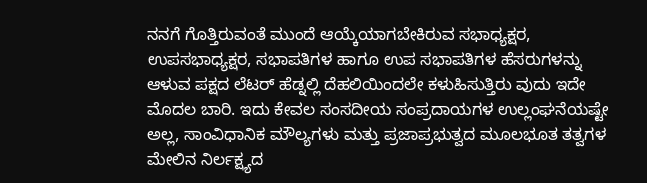ನನಗೆ ಗೊತ್ತಿರುವಂತೆ ಮುಂದೆ ಆಯ್ಕೆಯಾಗಬೇಕಿರುವ ಸಭಾಧ್ಯಕ್ಷರ, ಉಪಸಭಾಧ್ಯಕ್ಷರ, ಸಭಾಪತಿಗಳ ಹಾಗೂ ಉಪ ಸಭಾಪತಿಗಳ ಹೆಸರುಗಳನ್ನು ಆಳುವ ಪಕ್ಷದ ಲೆಟರ್ ಹೆಡ್ನಲ್ಲಿ ದೆಹಲಿಯಿಂದಲೇ ಕಳುಹಿಸುತ್ತಿರು ವುದು ಇದೇ ಮೊದಲ ಬಾರಿ. ಇದು ಕೇವಲ ಸಂಸದೀಯ ಸಂಪ್ರದಾಯಗಳ ಉಲ್ಲಂಘನೆಯಷ್ಟೇ ಅಲ್ಲ, ಸಾಂವಿಧಾನಿಕ ಮೌಲ್ಯಗಳು ಮತ್ತು ಪ್ರಜಾಪ್ರಭುತ್ವದ ಮೂಲಭೂತ ತತ್ವಗಳ ಮೇಲಿನ ನಿರ್ಲಕ್ಷ್ಯದ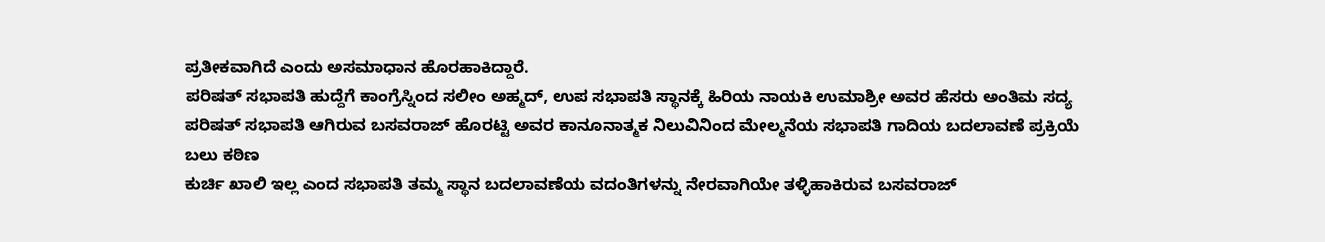ಪ್ರತೀಕವಾಗಿದೆ ಎಂದು ಅಸಮಾಧಾನ ಹೊರಹಾಕಿದ್ದಾರೆ.
ಪರಿಷತ್ ಸಭಾಪತಿ ಹುದ್ದೆಗೆ ಕಾಂಗ್ರೆಸ್ನಿಂದ ಸಲೀಂ ಅಹ್ಮದ್, ಉಪ ಸಭಾಪತಿ ಸ್ಥಾನಕ್ಕೆ ಹಿರಿಯ ನಾಯಕಿ ಉಮಾಶ್ರೀ ಅವರ ಹೆಸರು ಅಂತಿಮ ಸದ್ಯ ಪರಿಷತ್ ಸಭಾಪತಿ ಆಗಿರುವ ಬಸವರಾಜ್ ಹೊರಟ್ಟಿ ಅವರ ಕಾನೂನಾತ್ಮಕ ನಿಲುವಿನಿಂದ ಮೇಲ್ಮನೆಯ ಸಭಾಪತಿ ಗಾದಿಯ ಬದಲಾವಣೆ ಪ್ರಕ್ರಿಯೆ ಬಲು ಕಠಿಣ
ಕುರ್ಚಿ ಖಾಲಿ ಇಲ್ಲ ಎಂದ ಸಭಾಪತಿ ತಮ್ಮ ಸ್ಥಾನ ಬದಲಾವಣೆಯ ವದಂತಿಗಳನ್ನು ನೇರವಾಗಿಯೇ ತಳ್ಳಿಹಾಕಿರುವ ಬಸವರಾಜ್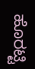ಹೊರಟ್ಟಿ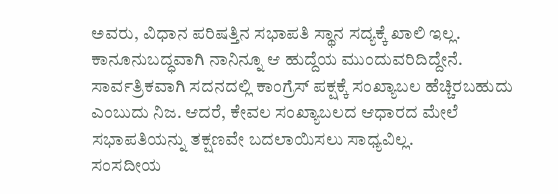ಅವರು, ವಿಧಾನ ಪರಿಷತ್ತಿನ ಸಭಾಪತಿ ಸ್ಥಾನ ಸದ್ಯಕ್ಕೆ ಖಾಲಿ ಇಲ್ಲ. ಕಾನೂನುಬದ್ಧವಾಗಿ ನಾನಿನ್ನೂ ಆ ಹುದ್ದೆಯ ಮುಂದುವರಿದಿದ್ದೇನೆ. ಸಾರ್ವತ್ರಿಕವಾಗಿ ಸದನದಲ್ಲಿ ಕಾಂಗ್ರೆಸ್ ಪಕ್ಷಕ್ಕೆ ಸಂಖ್ಯಾಬಲ ಹೆಚ್ಚಿರಬಹುದು ಎಂಬುದು ನಿಜ. ಆದರೆ, ಕೇವಲ ಸಂಖ್ಯಾಬಲದ ಆಧಾರದ ಮೇಲೆ ಸಭಾಪತಿಯನ್ನು ತಕ್ಷಣವೇ ಬದಲಾಯಿಸಲು ಸಾಧ್ಯವಿಲ್ಲ.
ಸಂಸದೀಯ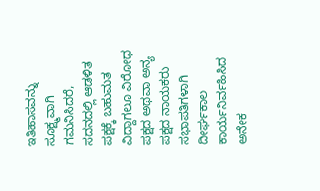ಇತಿಹಾಸವನ್ನು ಸೂಕ್ಷ್ಮವಾಗಿ ಗಮನಿಸಿದರೆ, ಸದನದಲ್ಲಿ ಆಡಳಿತ ಪಕ್ಷಕ್ಕೆ ಬಹುಮತ ವಿದ್ದಾಗಲೂ ವಿರೋಧ ಪಕ್ಷದ ಅಥವಾ ಅನ್ಯ ಪಕ್ಷದ ನಾಯಕರು ಸಭಾಪತಿಗಳಾಗಿ ದೀರ್ಘಕಾಲ ಕಾರ್ಯನಿರ್ವಹಿಸಿದ ಅನೇಕ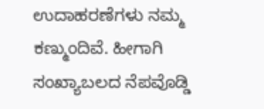ಉದಾಹರಣೆಗಳು ನಮ್ಮ ಕಣ್ಮುಂದಿವೆ. ಹೀಗಾಗಿ ಸಂಖ್ಯಾಬಲದ ನೆಪವೊಡ್ಡಿ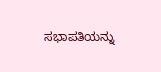ಸಭಾಪತಿಯನ್ನು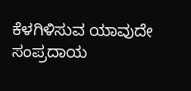ಕೆಳಗಿಳಿಸುವ ಯಾವುದೇ ಸಂಪ್ರದಾಯ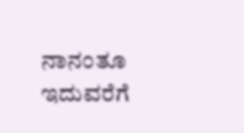ನಾನಂತೂ ಇದುವರೆಗೆ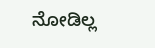ನೋಡಿಲ್ಲ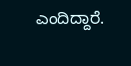ಎಂದಿದ್ದಾರೆ.